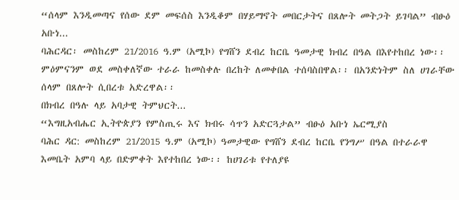“ሰላም እንዲመጣና የሰው ደም መፍሰስ እንዲቆም በሃይማኖት መበርታትና በጸሎት መትጋት ይገባል” ብፁዕ አቡነ...
ባሕርዳር፡ መስከረም 21/2016 ዓ.ም (አሚኮ) የግሸን ደብረ ከርቤ ዓመታዊ ክብረ በዓል በእየተከበረ ነው፡፡ ምዕምናንም ወደ መስቀለኛው ተራራ ከመስቀሉ በረከት ለመቀበል ተሰባስበዋል፡፡ በአንድነትም ስለ ሀገራቸው ሰላም በጸሎት ሲበረቱ አድረዋል፡፡
በክብረ በዓሉ ላይ አባታዊ ትምህርት...
“እግዚአብሔር ኢትዮጵያን የምስጢሩ እና ክብሩ ሳጥን አድርጓታል” ብፁዕ አቡነ ኤርሚያስ
ባሕር ዳር: መስከረም 21/2015 ዓ.ም (አሚኮ) ዓመታዊው የግሸን ደብረ ከርቤ የንግሥ በዓል በተራራዋ እመቤት አምባ ላይ በድምቀት እየተከበረ ነው፡፡ ከሀገሪቱ የተለያዩ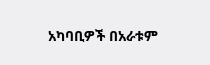አካባቢዎች በአራቱም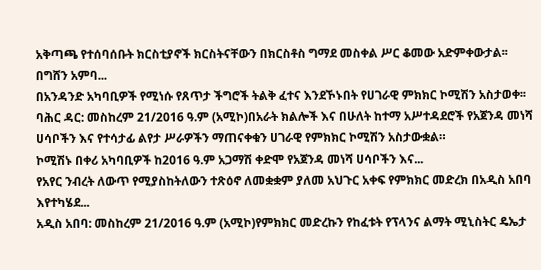አቅጣጫ የተሰባሰቡት ክርስቲያኖች ክርስትናቸውን በክርስቶስ ግማደ መስቀል ሥር ቆመው አድምቀውታል፡፡
በግሸን አምባ...
በአንዳንድ አካባቢዎች የሚነሱ የጸጥታ ችግሮች ትልቅ ፈተና እንደኾኑበት የሀገራዊ ምክክር ኮሚሽን አስታወቀ፡፡
ባሕር ዳር: መስከረም 21/2016 ዓ.ም (አሚኮ)በአራት ክልሎች እና በሁለት ከተማ አሥተዳደሮች የአጀንዳ መነሻ ሀሳቦችን እና የተሳታፊ ልየታ ሥራዎችን ማጠናቀቁን ሀገራዊ የምክክር ኮሚሽን አስታውቋል።
ኮሚሽኑ በቀሪ አካባቢዎች ከ2016 ዓ.ም አጋማሽ ቀድሞ የአጀንዳ መነሻ ሀሳቦችን እና...
የአየር ንብረት ለውጥ የሚያስከትለውን ተጽዕኖ ለመቋቋም ያለመ አህጉር አቀፍ የምክክር መድረክ በአዲስ አበባ እየተካሄደ...
አዲስ አበባ: መስከረም 21/2016 ዓ.ም (አሚኮ)የምክክር መድረኩን የከፈቱት የፕላንና ልማት ሚኒስትር ዴኤታ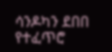ሳንዶካን ደበበ የተፈጥሮ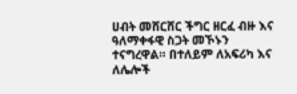ሀብት መሸርሸር ችግር ዘርፈ ብዙ እና ዓለማቀፋዊ ስጋት መኾኑን ተናግረዋል። በተለይም ለአፍሪካ እና ለሌሎች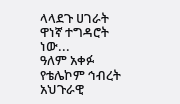ላላደጉ ሀገራት ዋነኛ ተግዳሮት ነው...
ዓለም አቀፉ የቴሌኮም ኅብረት አህጉራዊ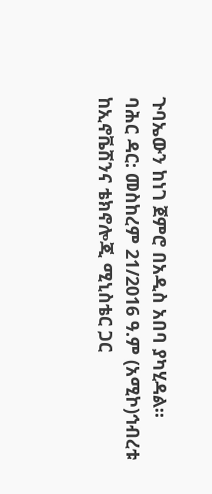ጉባኤውን ከነገ ጀምሮ በአዲስ አበባ ያካሂዳል።
ባሕር ዳር: መስከረም 21/2016 ዓ.ም (አሚኮ)ኅብረቱ ከኢኖቬሽንና ቴክኖሎጂ ሚኒስቴር ጋር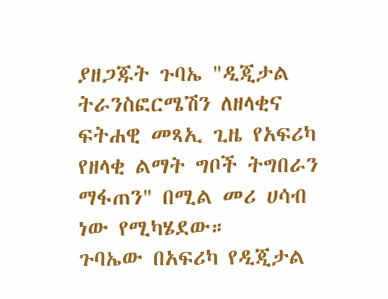ያዘጋጁት ጉባኤ "ዲጂታል ትራንስፎርሜሽን ለዘላቂና ፍትሐዊ መጻኢ ጊዜ የአፍሪካ የዘላቂ ልማት ግቦች ትግበራን ማፋጠን" በሚል መሪ ሀሳብ ነው የሚካሄደው።
ጉባኤው በአፍሪካ የዲጂታል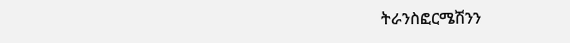ትራንስፎርሜሽንን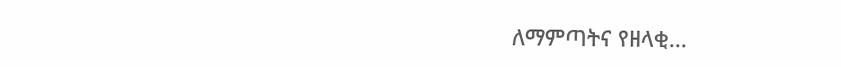ለማምጣትና የዘላቂ...